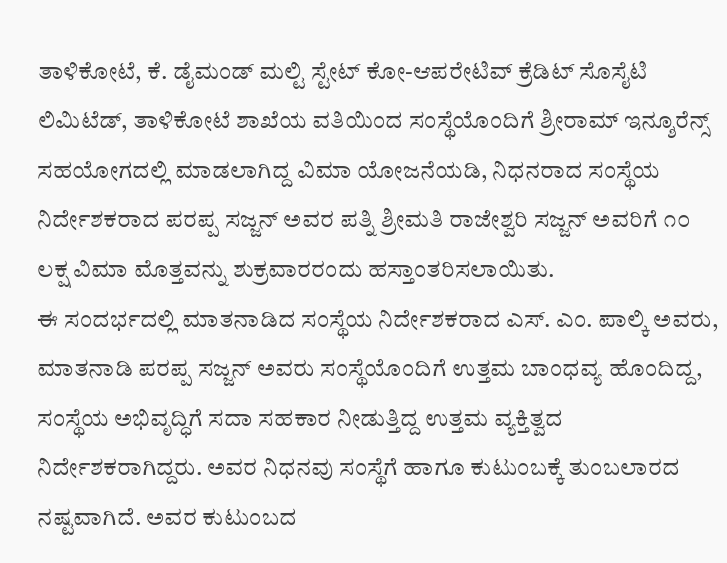ತಾಳಿಕೋಟೆ, ಕೆ. ಡೈಮಂಡ್ ಮಲ್ಟಿ ಸ್ಟೇಟ್ ಕೋ-ಆಪರೇಟಿವ್ ಕ್ರೆಡಿಟ್ ಸೊಸೈಟಿ ಲಿಮಿಟೆಡ್, ತಾಳಿಕೋಟೆ ಶಾಖೆಯ ವತಿಯಿಂದ ಸಂಸ್ಥೆಯೊಂದಿಗೆ ಶ್ರೀರಾಮ್ ಇನ್ಶೂರೆನ್ಸ್ ಸಹಯೋಗದಲ್ಲಿ ಮಾಡಲಾಗಿದ್ದ ವಿಮಾ ಯೋಜನೆಯಡಿ, ನಿಧನರಾದ ಸಂಸ್ಥೆಯ ನಿರ್ದೇಶಕರಾದ ಪರಪ್ಪ ಸಜ್ಜನ್ ಅವರ ಪತ್ನಿ ಶ್ರೀಮತಿ ರಾಜೇಶ್ವರಿ ಸಜ್ಜನ್ ಅವರಿಗೆ ೧೦ ಲಕ್ಷ ವಿಮಾ ಮೊತ್ತವನ್ನು ಶುಕ್ರವಾರರಂದು ಹಸ್ತಾಂತರಿಸಲಾಯಿತು.
ಈ ಸಂದರ್ಭದಲ್ಲಿ ಮಾತನಾಡಿದ ಸಂಸ್ಥೆಯ ನಿರ್ದೇಶಕರಾದ ಎಸ್. ಎಂ. ಪಾಲ್ಕಿ ಅವರು, ಮಾತನಾಡಿ ಪರಪ್ಪ ಸಜ್ಜನ್ ಅವರು ಸಂಸ್ಥೆಯೊಂದಿಗೆ ಉತ್ತಮ ಬಾಂಧವ್ಯ ಹೊಂದಿದ್ದ, ಸಂಸ್ಥೆಯ ಅಭಿವೃದ್ಧಿಗೆ ಸದಾ ಸಹಕಾರ ನೀಡುತ್ತಿದ್ದ ಉತ್ತಮ ವ್ಯಕ್ತಿತ್ವದ ನಿರ್ದೇಶಕರಾಗಿದ್ದರು. ಅವರ ನಿಧನವು ಸಂಸ್ಥೆಗೆ ಹಾಗೂ ಕುಟುಂಬಕ್ಕೆ ತುಂಬಲಾರದ ನಷ್ಟವಾಗಿದೆ. ಅವರ ಕುಟುಂಬದ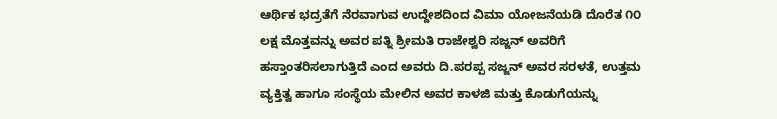ಆರ್ಥಿಕ ಭದ್ರತೆಗೆ ನೆರವಾಗುವ ಉದ್ದೇಶದಿಂದ ವಿಮಾ ಯೋಜನೆಯಡಿ ದೊರೆತ ೧೦ ಲಕ್ಷ ಮೊತ್ತವನ್ನು ಅವರ ಪತ್ನಿ ಶ್ರೀಮತಿ ರಾಜೇಶ್ವರಿ ಸಜ್ಜನ್ ಅವರಿಗೆ ಹಸ್ತಾಂತರಿಸಲಾಗುತ್ತಿದೆ ಎಂದ ಅವರು ದಿ.ಪರಪ್ಪ ಸಜ್ಜನ್ ಅವರ ಸರಳತೆ, ಉತ್ತಮ ವ್ಯಕ್ತಿತ್ವ ಹಾಗೂ ಸಂಸ್ಥೆಯ ಮೇಲಿನ ಅವರ ಕಾಳಜಿ ಮತ್ತು ಕೊಡುಗೆಯನ್ನು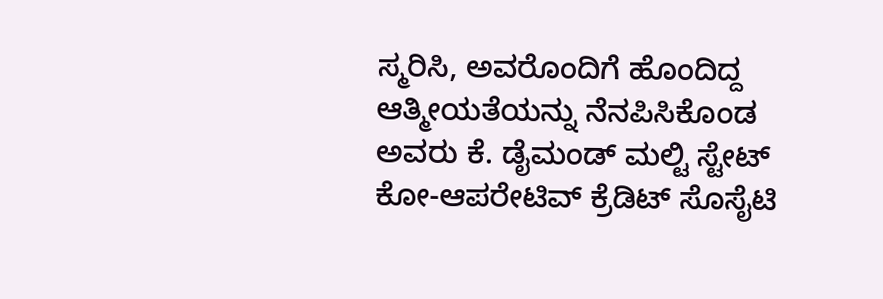ಸ್ಮರಿಸಿ, ಅವರೊಂದಿಗೆ ಹೊಂದಿದ್ದ ಆತ್ಮೀಯತೆಯನ್ನು ನೆನಪಿಸಿಕೊಂಡ ಅವರು ಕೆ. ಡೈಮಂಡ್ ಮಲ್ಟಿ ಸ್ಟೇಟ್ ಕೋ-ಆಪರೇಟಿವ್ ಕ್ರೆಡಿಟ್ ಸೊಸೈಟಿ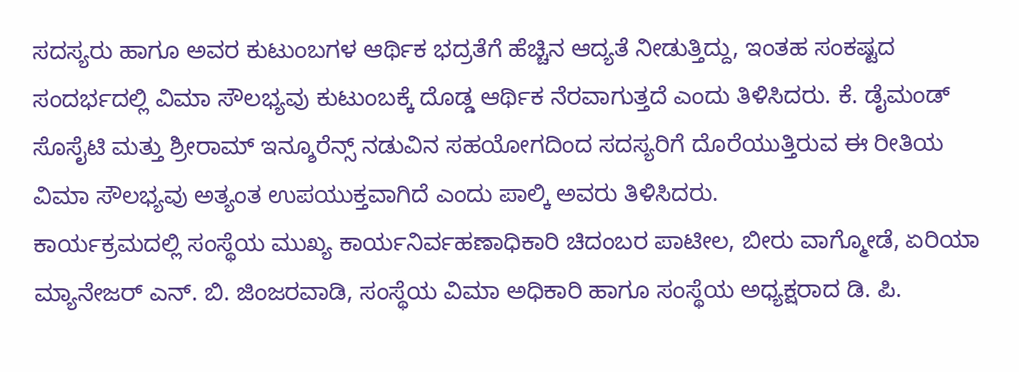ಸದಸ್ಯರು ಹಾಗೂ ಅವರ ಕುಟುಂಬಗಳ ಆರ್ಥಿಕ ಭದ್ರತೆಗೆ ಹೆಚ್ಚಿನ ಆದ್ಯತೆ ನೀಡುತ್ತಿದ್ದು, ಇಂತಹ ಸಂಕಷ್ಟದ ಸಂದರ್ಭದಲ್ಲಿ ವಿಮಾ ಸೌಲಭ್ಯವು ಕುಟುಂಬಕ್ಕೆ ದೊಡ್ಡ ಆರ್ಥಿಕ ನೆರವಾಗುತ್ತದೆ ಎಂದು ತಿಳಿಸಿದರು. ಕೆ. ಡೈಮಂಡ್ ಸೊಸೈಟಿ ಮತ್ತು ಶ್ರೀರಾಮ್ ಇನ್ಶೂರೆನ್ಸ್ ನಡುವಿನ ಸಹಯೋಗದಿಂದ ಸದಸ್ಯರಿಗೆ ದೊರೆಯುತ್ತಿರುವ ಈ ರೀತಿಯ ವಿಮಾ ಸೌಲಭ್ಯವು ಅತ್ಯಂತ ಉಪಯುಕ್ತವಾಗಿದೆ ಎಂದು ಪಾಲ್ಕಿ ಅವರು ತಿಳಿಸಿದರು.
ಕಾರ್ಯಕ್ರಮದಲ್ಲಿ ಸಂಸ್ಥೆಯ ಮುಖ್ಯ ಕಾರ್ಯನಿರ್ವಹಣಾಧಿಕಾರಿ ಚಿದಂಬರ ಪಾಟೀಲ, ಬೀರು ವಾಗ್ಮೋಡೆ, ಏರಿಯಾ ಮ್ಯಾನೇಜರ್ ಎನ್. ಬಿ. ಜಿಂಜರವಾಡಿ, ಸಂಸ್ಥೆಯ ವಿಮಾ ಅಧಿಕಾರಿ ಹಾಗೂ ಸಂಸ್ಥೆಯ ಅಧ್ಯಕ್ಷರಾದ ಡಿ. ಪಿ.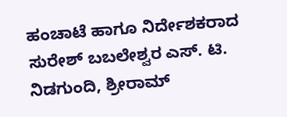ಹಂಚಾಟೆ ಹಾಗೂ ನಿರ್ದೇಶಕರಾದ ಸುರೇಶ್ ಬಬಲೇಶ್ವರ ಎಸ್. ಟಿ. ನಿಡಗುಂದಿ, ಶ್ರೀರಾಮ್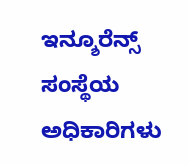ಇನ್ಶೂರೆನ್ಸ್ ಸಂಸ್ಥೆಯ ಅಧಿಕಾರಿಗಳು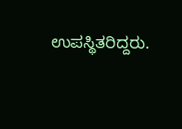ಉಪಸ್ಥಿತರಿದ್ದರು.